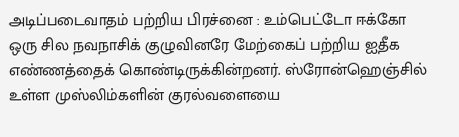அடிப்படைவாதம் பற்றிய பிரச்னை : உம்பெட்டோ ஈக்கோ
ஒரு சில நவநாசிக் குழுவினரே மேற்கைப் பற்றிய ஐதீக எண்ணத்தைக் கொண்டிருக்கின்றனர். ஸ்ரோன்ஹெஞ்சில் உள்ள முஸ்லிம்களின் குரல்வளையை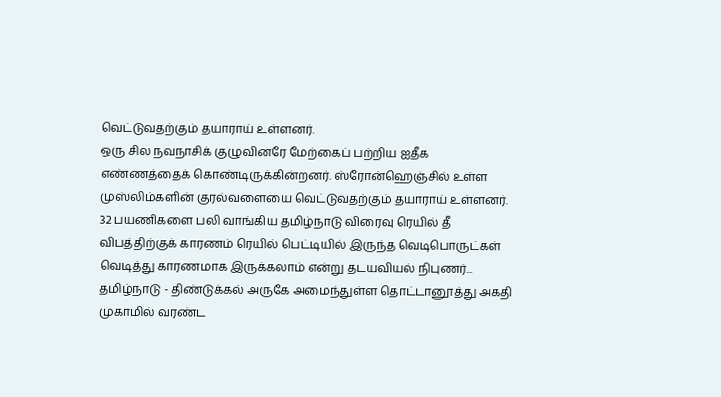வெட்டுவதற்கும் தயாராய் உள்ளனர்.
ஒரு சில நவநாசிக் குழுவினரே மேற்கைப் பற்றிய ஐதீக எண்ணத்தைக் கொண்டிருக்கின்றனர். ஸ்ரோன்ஹெஞ்சில் உள்ள முஸ்லிம்களின் குரல்வளையை வெட்டுவதற்கும் தயாராய் உள்ளனர்.
32 பயணிகளை பலி வாங்கிய தமிழ்நாடு விரைவு ரெயில் தீ விபத்திற்குக் காரணம் ரெயில் பெட்டியில் இருந்த வெடிபொருட்கள் வெடித்து காரணமாக இருக்கலாம் என்று தடயவியல் நிபுணர்...
தமிழ்நாடு - திண்டுக்கல் அருகே அமைந்துள்ள தொட்டானூத்து அகதி முகாமில் வரண்ட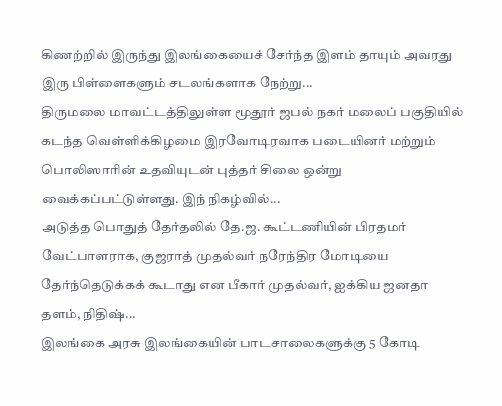கிணற்றில் இருந்து இலங்கையைச் சேர்ந்த இளம் தாயும் அவரது இரு பிள்ளைகளும் சடலங்களாக நேற்று...
திருமலை மாவட்டத்திலுள்ள மூதூர் ஜபல் நகர் மலைப் பகுதியில் கடந்த வெள்ளிக்கிழமை இரவோடிரவாக படையினர் மற்றும் பொலிஸாரின் உதவியுடன் புத்தர் சிலை ஒன்று வைக்கப்பட்டுள்ளது. இந் நிகழ்வில்...
அடுத்த பொதுத் தேர்தலில் தே.ஜ. கூட்டணியின் பிரதமர் வேட்பாளராக, குஜராத் முதல்வர் நரேந்திர மோடியை தேர்ந்தெடுக்கக் கூடாது என பீகார் முதல்வர், ஐக்கிய ஜனதா தளம், நிதிஷ்...
இலங்கை அரசு இலங்கையின் பாடசாலைகளுக்கு 5 கோடி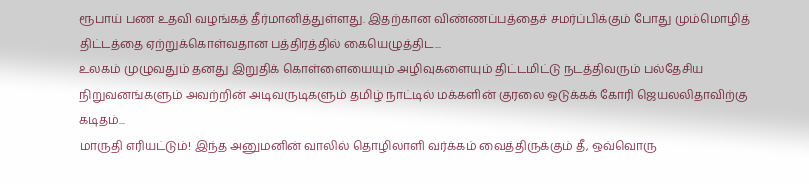ரூபாய் பண உதவி வழங்கத் தீர்மானித்துள்ளது. இதற்கான விண்ணப்பத்தைச் சமர்ப்பிக்கும் போது மும்மொழித் திட்டத்தை ஏற்றுக்கொள்வதான பத்திரத்தில் கையெழுத்திட...
உலகம் முழுவதும் தனது இறுதிக் கொள்ளையையும் அழிவுகளையும் திட்டமிட்டு நடத்திவரும் பல்தேசிய நிறுவனங்களும் அவற்றின் அடிவருடிகளும் தமிழ் நாட்டில் மக்களின் குரலை ஒடுக்கக் கோரி ஜெயலலிதாவிற்கு கடிதம்...
மாருதி எரியட்டும்! இந்த அனுமனின் வாலில் தொழிலாளி வர்க்கம் வைத்திருக்கும் தீ, ஒவ்வொரு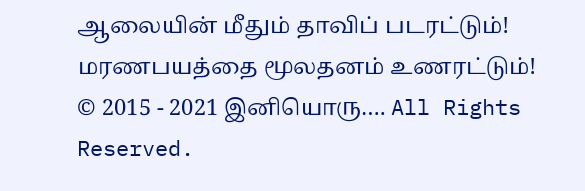ஆலையின் மீதும் தாவிப் படரட்டும்! மரணபயத்தை மூலதனம் உணரட்டும்!
© 2015 - 2021 இனியொரு…. All Rights Reserved.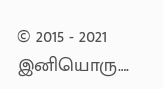© 2015 - 2021 இனியொரு….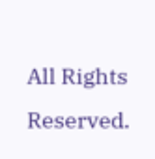All Rights Reserved.